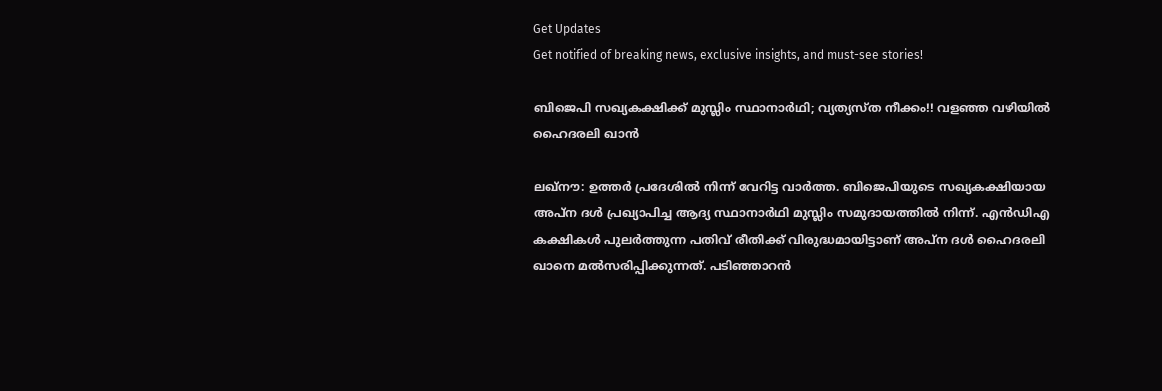Get Updates
Get notified of breaking news, exclusive insights, and must-see stories!

ബിജെപി സഖ്യകക്ഷിക്ക് മുസ്ലിം സ്ഥാനാര്‍ഥി; വ്യത്യസ്ത നീക്കം!! വളഞ്ഞ വഴിയില്‍ ഹൈദരലി ഖാന്‍

ലഖ്‌നൗ: ഉത്തര്‍ പ്രദേശില്‍ നിന്ന് വേറിട്ട വാര്‍ത്ത. ബിജെപിയുടെ സഖ്യകക്ഷിയായ അപ്‌ന ദള്‍ പ്രഖ്യാപിച്ച ആദ്യ സ്ഥാനാര്‍ഥി മുസ്ലിം സമുദായത്തില്‍ നിന്ന്. എന്‍ഡിഎ കക്ഷികള്‍ പുലര്‍ത്തുന്ന പതിവ് രീതിക്ക് വിരുദ്ധമായിട്ടാണ് അപ്‌ന ദള്‍ ഹൈദരലി ഖാനെ മല്‍സരിപ്പിക്കുന്നത്. പടിഞ്ഞാറന്‍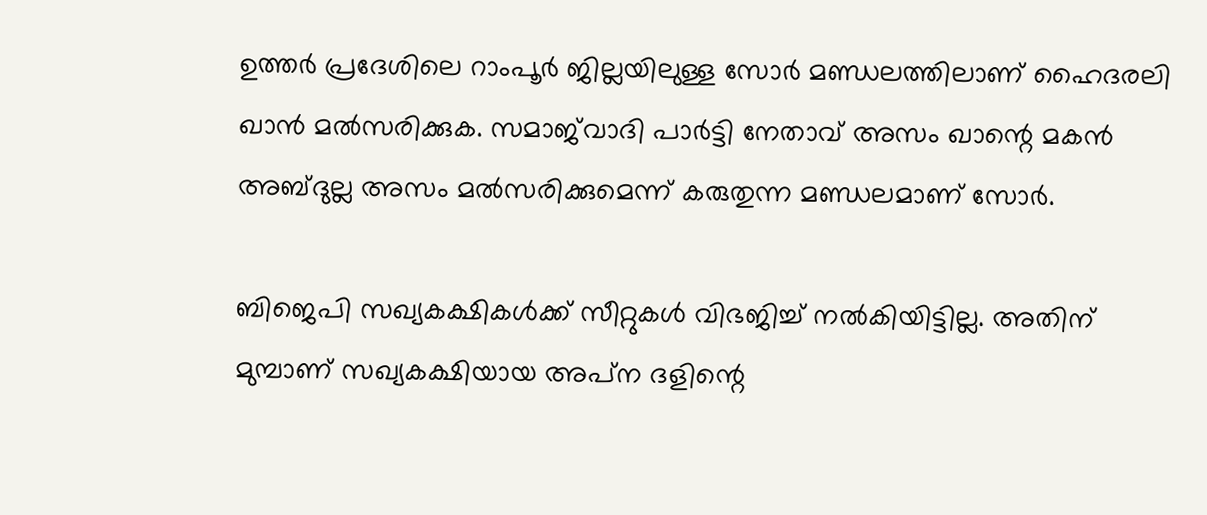ഉത്തര്‍ പ്രദേശിലെ റാംപൂര്‍ ജില്ലയിലുള്ള സോര്‍ മണ്ഡലത്തിലാണ് ഹൈദരലി ഖാന്‍ മല്‍സരിക്കുക. സമാജ്‌വാദി പാര്‍ട്ടി നേതാവ് അസം ഖാന്റെ മകന്‍ അബ്ദുല്ല അസം മല്‍സരിക്കുമെന്ന് കരുതുന്ന മണ്ഡലമാണ് സോര്‍.

ബിജെപി സഖ്യകക്ഷികള്‍ക്ക് സീറ്റുകള്‍ വിഭജിച്ച് നല്‍കിയിട്ടില്ല. അതിന് മുമ്പാണ് സഖ്യകക്ഷിയായ അപ്‌ന ദളിന്റെ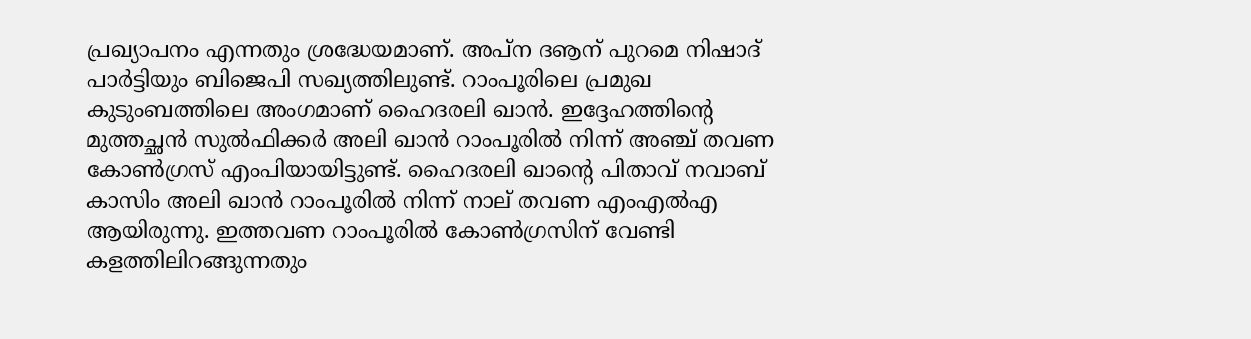പ്രഖ്യാപനം എന്നതും ശ്രദ്ധേയമാണ്. അപ്‌ന ദൡന് പുറമെ നിഷാദ് പാര്‍ട്ടിയും ബിജെപി സഖ്യത്തിലുണ്ട്. റാംപൂരിലെ പ്രമുഖ കുടുംബത്തിലെ അംഗമാണ് ഹൈദരലി ഖാന്‍. ഇദ്ദേഹത്തിന്റെ മുത്തച്ഛന്‍ സുല്‍ഫിക്കര്‍ അലി ഖാന്‍ റാംപൂരില്‍ നിന്ന് അഞ്ച് തവണ കോണ്‍ഗ്രസ് എംപിയായിട്ടുണ്ട്. ഹൈദരലി ഖാന്റെ പിതാവ് നവാബ് കാസിം അലി ഖാന്‍ റാംപൂരില്‍ നിന്ന് നാല് തവണ എംഎല്‍എ ആയിരുന്നു. ഇത്തവണ റാംപൂരില്‍ കോണ്‍ഗ്രസിന് വേണ്ടി കളത്തിലിറങ്ങുന്നതും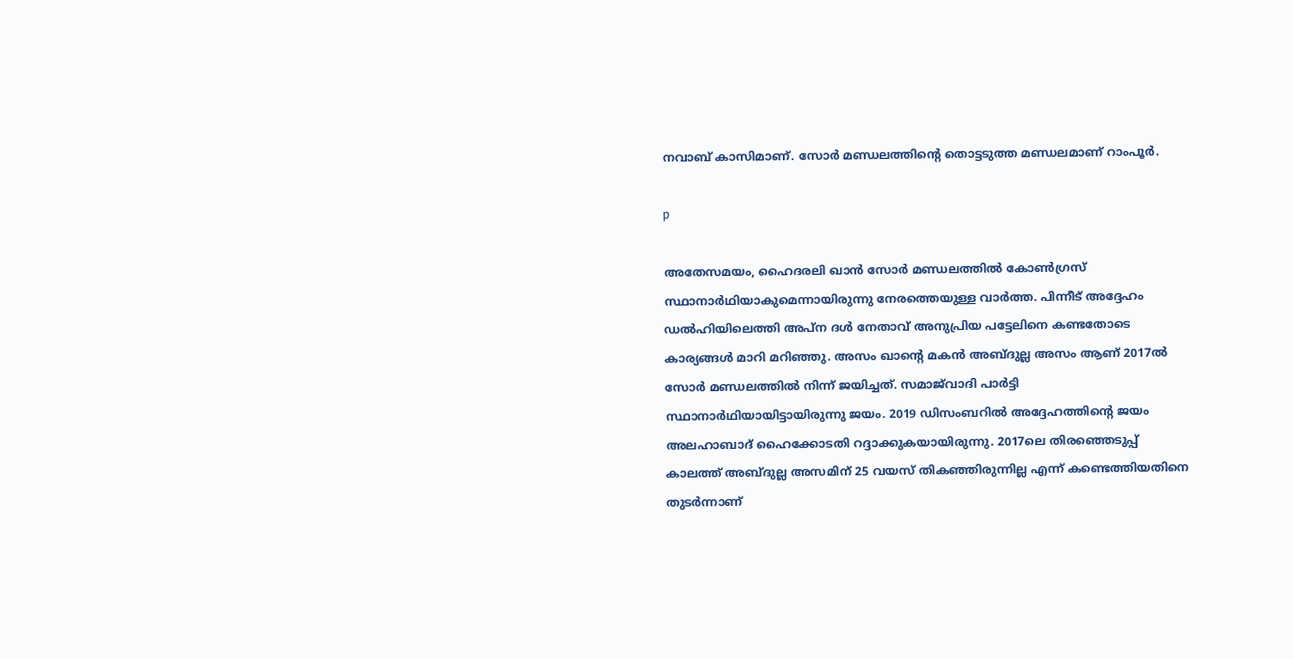നവാബ് കാസിമാണ്. സോര്‍ മണ്ഡലത്തിന്റെ തൊട്ടടുത്ത മണ്ഡലമാണ് റാംപൂര്‍.

p

അതേസമയം, ഹൈദരലി ഖാന്‍ സോര്‍ മണ്ഡലത്തില്‍ കോണ്‍ഗ്രസ് സ്ഥാനാര്‍ഥിയാകുമെന്നായിരുന്നു നേരത്തെയുള്ള വാര്‍ത്ത. പിന്നീട് അദ്ദേഹം ഡല്‍ഹിയിലെത്തി അപ്‌ന ദള്‍ നേതാവ് അനുപ്രിയ പട്ടേലിനെ കണ്ടതോടെ കാര്യങ്ങള്‍ മാറി മറിഞ്ഞു. അസം ഖാന്റെ മകന്‍ അബ്ദുല്ല അസം ആണ് 2017ല്‍ സോര്‍ മണ്ഡലത്തില്‍ നിന്ന് ജയിച്ചത്. സമാജ്‌വാദി പാര്‍ട്ടി സ്ഥാനാര്‍ഥിയായിട്ടായിരുന്നു ജയം. 2019 ഡിസംബറില്‍ അദ്ദേഹത്തിന്റെ ജയം അലഹാബാദ് ഹൈക്കോടതി റദ്ദാക്കുകയായിരുന്നു. 2017ലെ തിരഞ്ഞെടുപ്പ് കാലത്ത് അബ്ദുല്ല അസമിന് 25 വയസ് തികഞ്ഞിരുന്നില്ല എന്ന് കണ്ടെത്തിയതിനെ തുടര്‍ന്നാണ്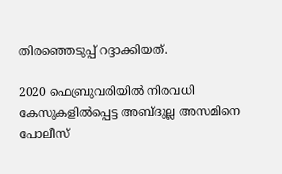തിരഞ്ഞെടുപ്പ് റദ്ദാക്കിയത്.

2020 ഫെബ്രുവരിയില്‍ നിരവധി കേസുകളില്‍പ്പെട്ട അബ്ദുല്ല അസമിനെ പോലീസ്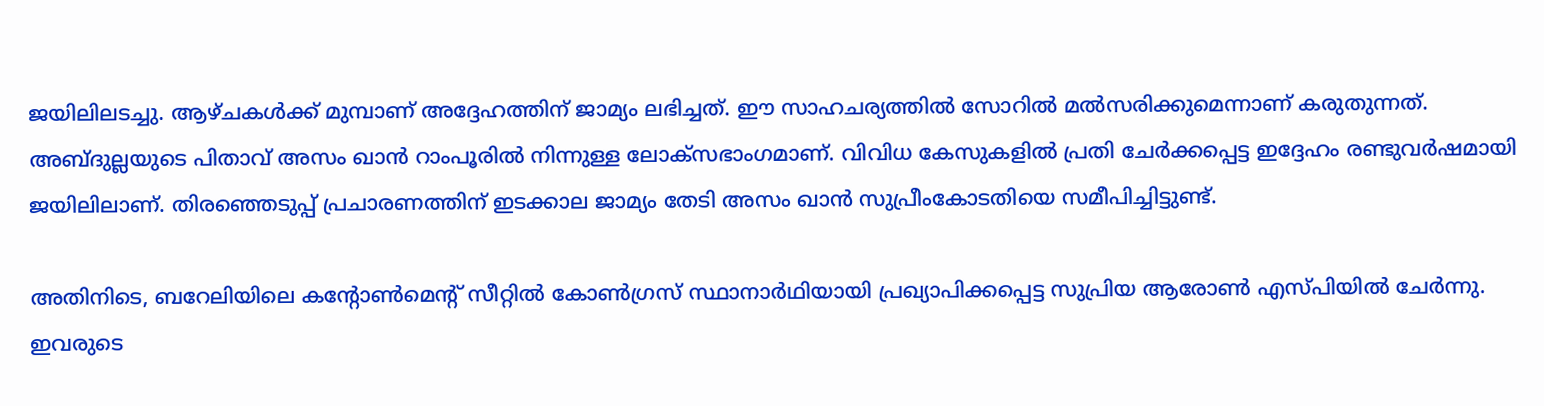ജയിലിലടച്ചു. ആഴ്ചകള്‍ക്ക് മുമ്പാണ് അദ്ദേഹത്തിന് ജാമ്യം ലഭിച്ചത്. ഈ സാഹചര്യത്തില്‍ സോറില്‍ മല്‍സരിക്കുമെന്നാണ് കരുതുന്നത്. അബ്ദുല്ലയുടെ പിതാവ് അസം ഖാന്‍ റാംപൂരില്‍ നിന്നുള്ള ലോക്‌സഭാംഗമാണ്. വിവിധ കേസുകളില്‍ പ്രതി ചേര്‍ക്കപ്പെട്ട ഇദ്ദേഹം രണ്ടുവര്‍ഷമായി ജയിലിലാണ്. തിരഞ്ഞെടുപ്പ് പ്രചാരണത്തിന് ഇടക്കാല ജാമ്യം തേടി അസം ഖാന്‍ സുപ്രീംകോടതിയെ സമീപിച്ചിട്ടുണ്ട്.

അതിനിടെ, ബറേലിയിലെ കന്റോണ്‍മെന്റ് സീറ്റില്‍ കോണ്‍ഗ്രസ് സ്ഥാനാര്‍ഥിയായി പ്രഖ്യാപിക്കപ്പെട്ട സുപ്രിയ ആരോണ്‍ എസ്പിയില്‍ ചേര്‍ന്നു. ഇവരുടെ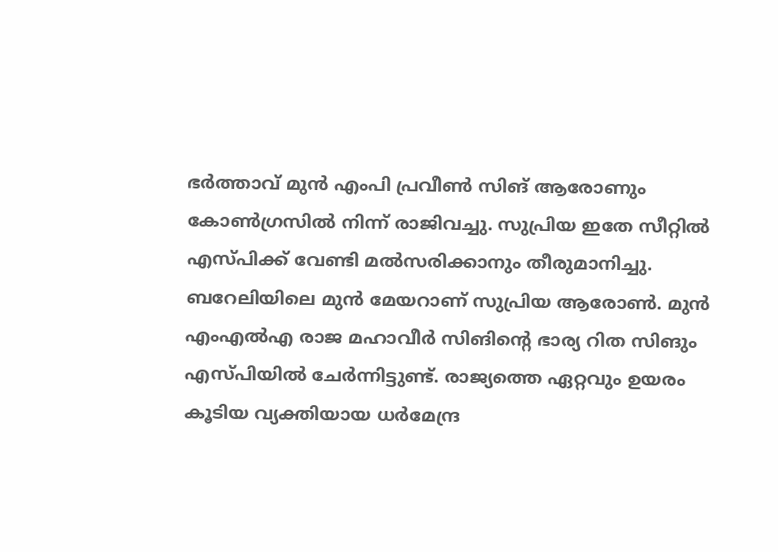ഭര്‍ത്താവ് മുന്‍ എംപി പ്രവീണ്‍ സിങ് ആരോണും കോണ്‍ഗ്രസില്‍ നിന്ന് രാജിവച്ചു. സുപ്രിയ ഇതേ സീറ്റില്‍ എസ്പിക്ക് വേണ്ടി മല്‍സരിക്കാനും തീരുമാനിച്ചു. ബറേലിയിലെ മുന്‍ മേയറാണ് സുപ്രിയ ആരോണ്‍. മുന്‍ എംഎല്‍എ രാജ മഹാവീര്‍ സിങിന്റെ ഭാര്യ റിത സിങും എസ്പിയില്‍ ചേര്‍ന്നിട്ടുണ്ട്. രാജ്യത്തെ ഏറ്റവും ഉയരം കൂടിയ വ്യക്തിയായ ധര്‍മേന്ദ്ര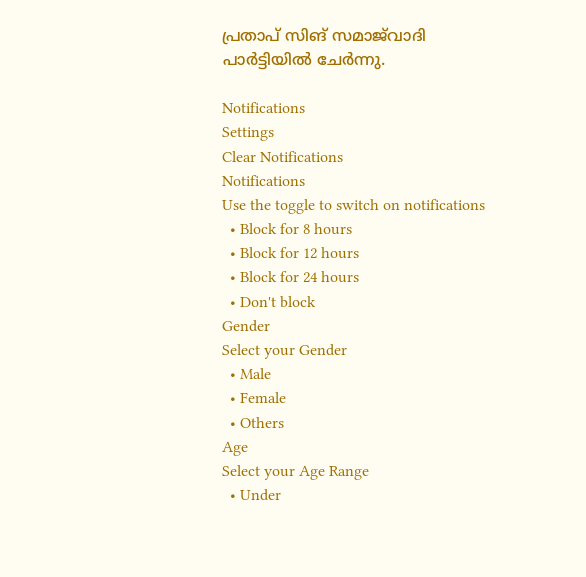പ്രതാപ് സിങ് സമാജ്‌വാദി പാര്‍ട്ടിയില്‍ ചേര്‍ന്നു.

Notifications
Settings
Clear Notifications
Notifications
Use the toggle to switch on notifications
  • Block for 8 hours
  • Block for 12 hours
  • Block for 24 hours
  • Don't block
Gender
Select your Gender
  • Male
  • Female
  • Others
Age
Select your Age Range
  • Under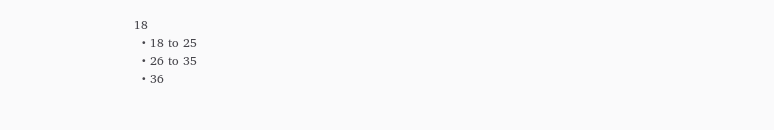18
  • 18 to 25
  • 26 to 35
  • 36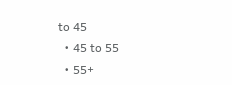to 45
  • 45 to 55
  • 55+